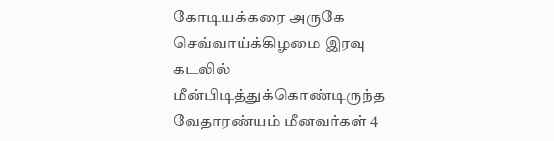கோடியக்கரை அருகே செவ்வாய்க்கிழமை இரவு கடலில் மீன்பிடித்துக்கொண்டிருந்த வேதாரண்யம் மீனவர்கள் 4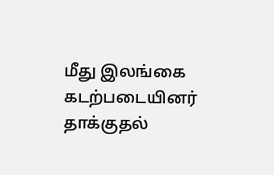மீது இலங்கை கடற்படையினர் தாக்குதல்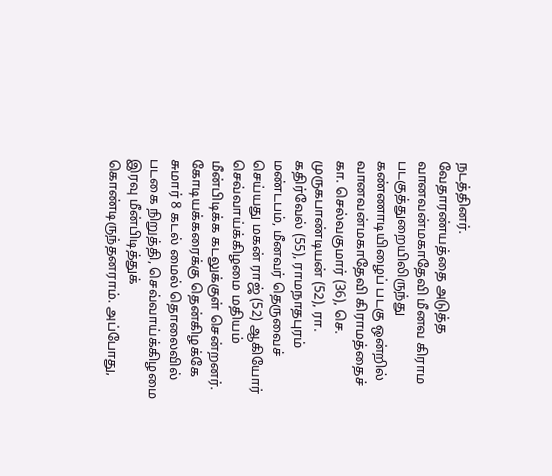நடத்தினர்.
வேதாரண்யத்தை அடுத்த வானவன்மகாதேவி மீனவ கிராம படகுத்துறையிலிருந்து கண்ணாடியிழைப் படகு ஒன்றில் வானவன்மகாதேவி கிராமத்தைச் கா. செல்வகுமார் (36), செ. முருகபாண்டியன் (52), ரா. கதிர்வேல் (55), ராமநாதபுரம் மண்டபம், மீனவர் தெருவைச் செய்யது மகன் ராஜ் (52) ஆகியோர் செவ்வாய்க்கிழமை மதியம் மீன்பிடிக்க கடலுக்குள் சென்றனர். கோடியக்கரைக்கு தென்கிழக்கே சுமார் 8 கடல் மைல் தொலைவில் படகை நிறுத்தி, செவ்வாய்க்கிழமை இரவு மீன்பிடித்துக் கொண்டிருந்தனராம். அப்போது,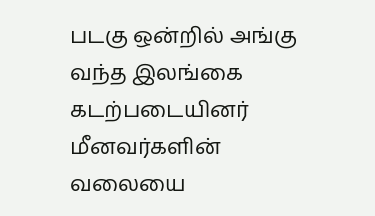படகு ஒன்றில் அங்கு வந்த இலங்கை கடற்படையினர் மீனவர்களின் வலையை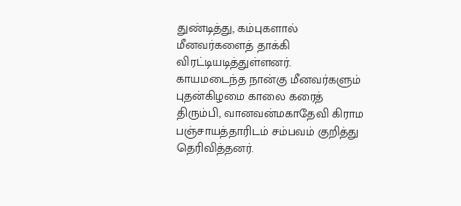துண்டித்து, கம்புகளால் மீனவர்களைத் தாக்கி விரட்டியடித்துள்ளனர்.
காயமடைந்த நான்கு மீனவர்களும் புதன்கிழமை காலை கரைத் திரும்பி, வானவன்மகாதேவி கிராம பஞ்சாயத்தாரிடம் சம்பவம் குறித்து தெரிவித்தனர்.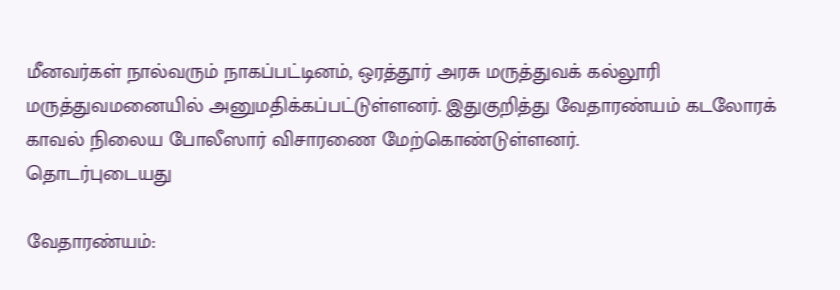மீனவர்கள் நால்வரும் நாகப்பட்டினம், ஒரத்தூர் அரசு மருத்துவக் கல்லூரி மருத்துவமனையில் அனுமதிக்கப்பட்டுள்ளனர். இதுகுறித்து வேதாரண்யம் கடலோரக் காவல் நிலைய போலீஸார் விசாரணை மேற்கொண்டுள்ளனர்.
தொடர்புடையது

வேதாரண்யம்: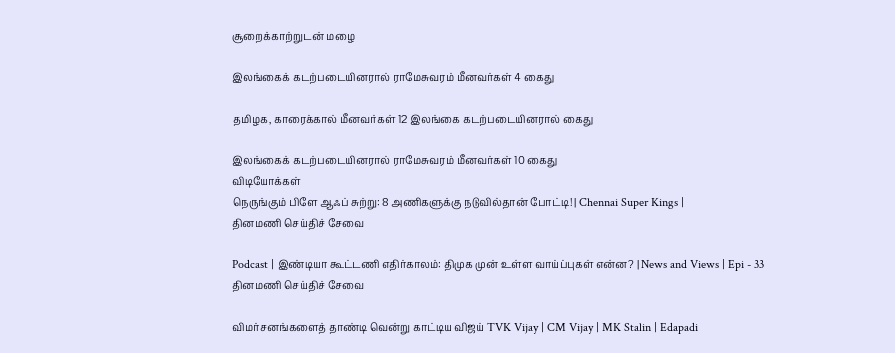சூறைக்காற்றுடன் மழை

இலங்கைக் கடற்படையினரால் ராமேசுவரம் மீனவர்கள் 4 கைது

தமிழக, காரைக்கால் மீனவர்கள் 12 இலங்கை கடற்படையினரால் கைது

இலங்கைக் கடற்படையினரால் ராமேசுவரம் மீனவர்கள் 10 கைது
விடியோக்கள்
நெருங்கும் பிளே ஆஃப் சுற்று: 8 அணிகளுக்கு நடுவில்தான் போட்டி! | Chennai Super Kings |
தினமணி செய்திச் சேவை

Podcast | இண்டியா கூட்டணி எதிர்காலம்: திமுக முன் உள்ள வாய்ப்புகள் என்ன? | News and Views | Epi - 33
தினமணி செய்திச் சேவை

விமர்சனங்களைத் தாண்டி வென்று காட்டிய விஜய் TVK Vijay | CM Vijay | MK Stalin | Edapadi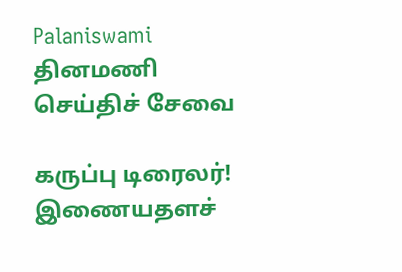Palaniswami
தினமணி செய்திச் சேவை

கருப்பு டிரைலர்!
இணையதளச்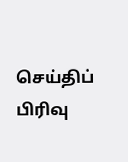செய்திப் பிரிவு